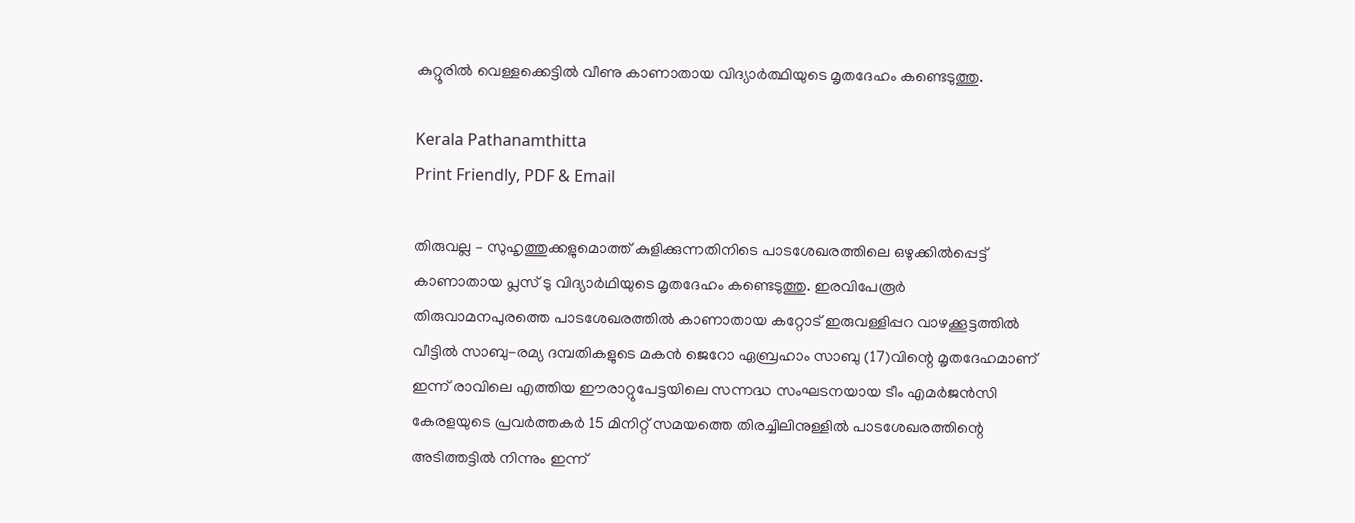കുറ്റൂരിൽ വെള്ളക്കെട്ടിൽ വീണു കാണാതായ വിദ്യാർത്ഥിയുടെ മൃതദേഹം കണ്ടെടുത്തു.

Kerala Pathanamthitta
Print Friendly, PDF & Email

തിരുവല്ല – സുഹൃത്തുക്കളുമൊത്ത് കുളിക്കുന്നതിനിടെ പാടശേഖരത്തിലെ ഒഴുക്കില്‍പ്പെട്ട് കാണാതായ പ്ലസ് ടു വിദ്യാര്‍ഥിയുടെ മൃതദേഹം കണ്ടെടുത്തു. ഇരവിപേരൂര്‍ തിരുവാമനപുരത്തെ പാടശേഖരത്തില്‍ കാണാതായ കറ്റോട് ഇരുവള്ളിപ്പറ വാഴക്കൂട്ടത്തില്‍ വീട്ടില്‍ സാബു-രമ്യ ദമ്പതികളുടെ മകന്‍ ജെറോ ഏബ്രഹാം സാബു (17)വിന്റെ മൃതദേഹമാണ് ഇന്ന് രാവിലെ എത്തിയ ഈരാറ്റുപേട്ടയിലെ സന്നദ്ധ സംഘടനയായ ടീം എമർജൻസി കേരളയുടെ പ്രവർത്തകർ 15 മിനിറ്റ് സമയത്തെ തിരച്ചിലിനുള്ളിൽ പാടശേഖരത്തിന്റെ അടിത്തട്ടില്‍ നിന്നും ഇന്ന്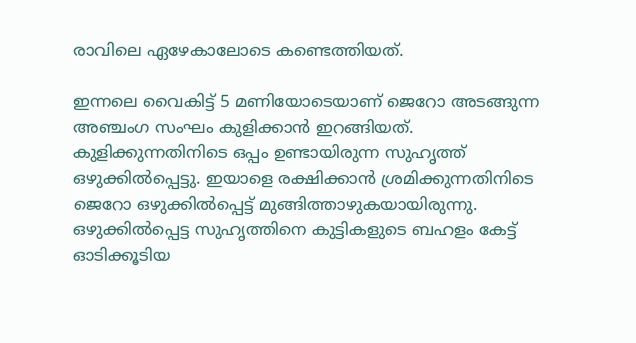രാവിലെ ഏഴേകാലോടെ കണ്ടെത്തിയത്.

ഇന്നലെ വൈകിട്ട് 5 മണിയോടെയാണ് ജെറോ അടങ്ങുന്ന അഞ്ചംഗ സംഘം കുളിക്കാന്‍ ഇറങ്ങിയത്. കുളിക്കുന്നതിനിടെ ഒപ്പം ഉണ്ടായിരുന്ന സുഹൃത്ത് ഒഴുക്കില്‍പ്പെട്ടു. ഇയാളെ രക്ഷിക്കാന്‍ ശ്രമിക്കുന്നതിനിടെ ജെറോ ഒഴുക്കില്‍പ്പെട്ട് മുങ്ങിത്താഴുകയായിരുന്നു. ഒഴുക്കില്‍പ്പെട്ട സുഹൃത്തിനെ കുട്ടികളുടെ ബഹളം കേട്ട് ഓടിക്കൂടിയ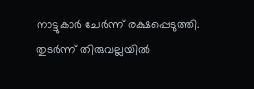നാട്ടുകാര്‍ ചേര്‍ന്ന് രക്ഷപ്പെടുത്തി. തുടര്‍ന്ന് തിരുവല്ലയില്‍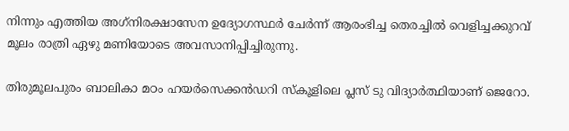നിന്നും എത്തിയ അഗ്‌നിരക്ഷാസേന ഉദ്യോഗസ്ഥര്‍ ചേര്‍ന്ന് ആരംഭിച്ച തെരച്ചില്‍ വെളിച്ചക്കുറവ് മൂലം രാത്രി ഏഴു മണിയോടെ അവസാനിപ്പിച്ചിരുന്നു.

തിരുമൂലപുരം ബാലികാ മഠം ഹയര്‍സെക്കന്‍ഡറി സ്‌കൂളിലെ പ്ലസ് ടു വിദ്യാര്‍ത്ഥിയാണ് ജെറോ.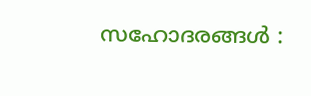സഹോദരങ്ങള്‍ :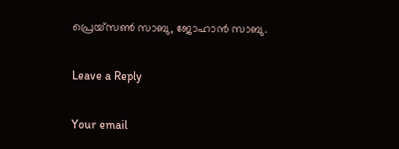പ്രെയ്‌സണ്‍ സാബു, ജോഹാന്‍ സാബു.

Leave a Reply

Your email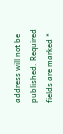address will not be published. Required fields are marked *